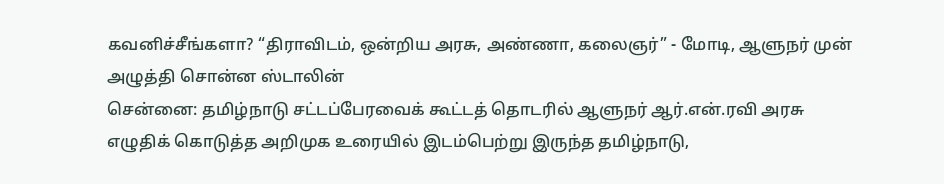கவனிச்சீங்களா? “திராவிடம், ஒன்றிய அரசு, அண்ணா, கலைஞர்” - மோடி, ஆளுநர் முன் அழுத்தி சொன்ன ஸ்டாலின்
சென்னை: தமிழ்நாடு சட்டப்பேரவைக் கூட்டத் தொடரில் ஆளுநர் ஆர்.என்.ரவி அரசு எழுதிக் கொடுத்த அறிமுக உரையில் இடம்பெற்று இருந்த தமிழ்நாடு,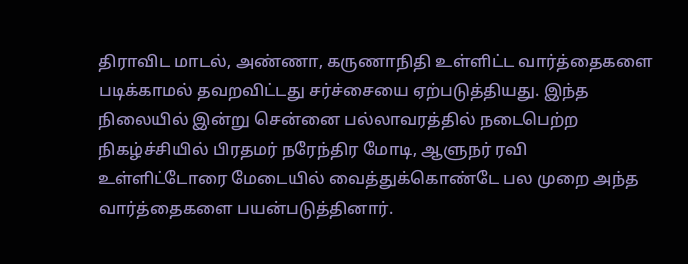திராவிட மாடல், அண்ணா, கருணாநிதி உள்ளிட்ட வார்த்தைகளை படிக்காமல் தவறவிட்டது சர்ச்சையை ஏற்படுத்தியது. இந்த நிலையில் இன்று சென்னை பல்லாவரத்தில் நடைபெற்ற நிகழ்ச்சியில் பிரதமர் நரேந்திர மோடி, ஆளுநர் ரவி உள்ளிட்டோரை மேடையில் வைத்துக்கொண்டே பல முறை அந்த வார்த்தைகளை பயன்படுத்தினார்.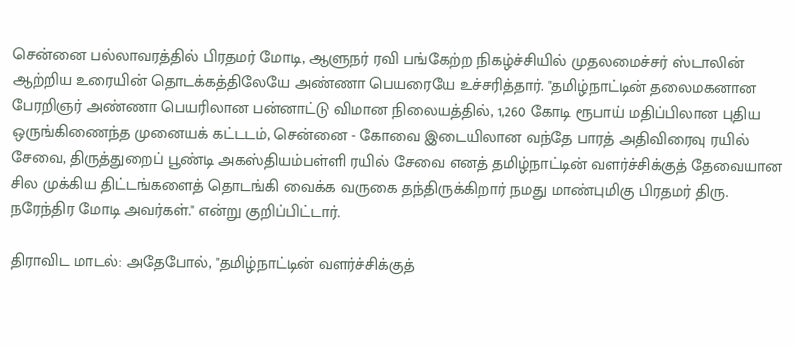சென்னை பல்லாவரத்தில் பிரதமர் மோடி, ஆளுநர் ரவி பங்கேற்ற நிகழ்ச்சியில் முதலமைச்சர் ஸ்டாலின் ஆற்றிய உரையின் தொடக்கத்திலேயே அண்ணா பெயரையே உச்சரித்தார். "தமிழ்நாட்டின் தலைமகனான பேரறிஞர் அண்ணா பெயரிலான பன்னாட்டு விமான நிலையத்தில், 1,260 கோடி ரூபாய் மதிப்பிலான புதிய ஒருங்கிணைந்த முனையக் கட்டடம், சென்னை - கோவை இடையிலான வந்தே பாரத் அதிவிரைவு ரயில் சேவை, திருத்துறைப் பூண்டி அகஸ்தியம்பள்ளி ரயில் சேவை எனத் தமிழ்நாட்டின் வளர்ச்சிக்குத் தேவையான சில முக்கிய திட்டங்களைத் தொடங்கி வைக்க வருகை தந்திருக்கிறார் நமது மாண்புமிகு பிரதமர் திரு. நரேந்திர மோடி அவர்கள்." என்று குறிப்பிட்டார்.

திராவிட மாடல்: அதேபோல், "தமிழ்நாட்டின் வளர்ச்சிக்குத்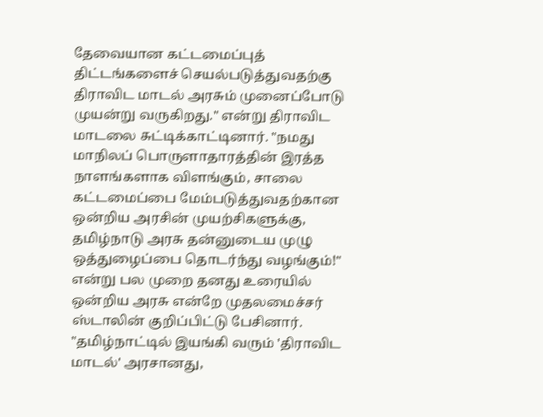தேவையான கட்டமைப்புத் திட்டங்களைச் செயல்படுத்துவதற்கு திராவிட மாடல் அரசும் முனைப்போடு முயன்று வருகிறது." என்று திராவிட மாடலை சுட்டிக்காட்டினார். "நமது மாநிலப் பொருளாதாரத்தின் இரத்த நாளங்களாக விளங்கும், சாலை கட்டமைப்பை மேம்படுத்துவதற்கான ஒன்றிய அரசின் முயற்சிகளுக்கு, தமிழ்நாடு அரசு தன்னுடைய முழு ஒத்துழைப்பை தொடர்ந்து வழங்கும்!" என்று பல முறை தனது உரையில் ஒன்றிய அரசு என்றே முதலமைச்சர் ஸ்டாலின் குறிப்பிட்டு பேசினார்.
"தமிழ்நாட்டில் இயங்கி வரும் 'திராவிட மாடல்' அரசானது,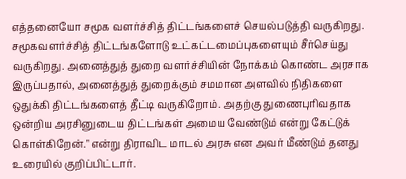எத்தனையோ சமூக வளர்ச்சித் திட்டங்களைச் செயல்படுத்தி வருகிறது. சமூகவளர்ச்சித் திட்டங்களோடு உட்கட்டமைப்புகளையும் சீர்செய்து வருகிறது. அனைத்துத் துறை வளர்ச்சியின் நோக்கம் கொண்ட அரசாக இருப்பதால், அனைத்துத் துறைக்கும் சமமான அளவில் நிதிகளை ஒதுக்கி திட்டங்களைத் தீட்டி வருகிறோம். அதற்கு துணைபுரிவதாக ஒன்றிய அரசினுடைய திட்டங்கள் அமைய வேண்டும் என்று கேட்டுக் கொள்கிறேன்." என்று திராவிட மாடல் அரசு என அவர் மீண்டும் தனது உரையில் குறிப்பிட்டார்.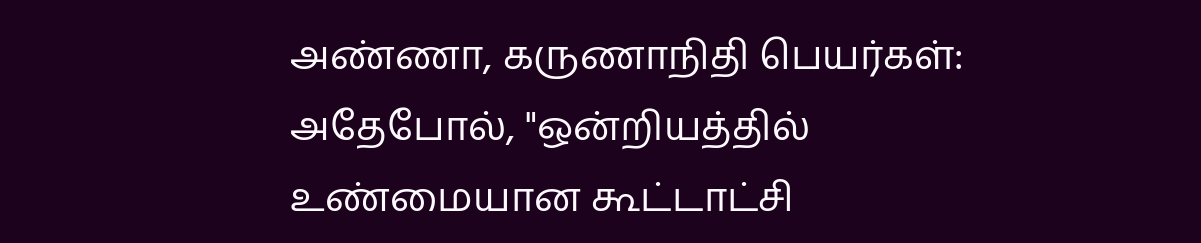அண்ணா, கருணாநிதி பெயர்கள்: அதேபோல், "ஒன்றியத்தில் உண்மையான கூட்டாட்சி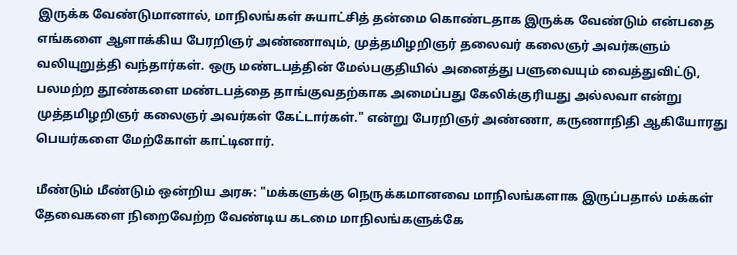இருக்க வேண்டுமானால், மாநிலங்கள் சுயாட்சித் தன்மை கொண்டதாக இருக்க வேண்டும் என்பதை எங்களை ஆளாக்கிய பேரறிஞர் அண்ணாவும், முத்தமிழறிஞர் தலைவர் கலைஞர் அவர்களும் வலியுறுத்தி வந்தார்கள். ஒரு மண்டபத்தின் மேல்பகுதியில் அனைத்து பளுவையும் வைத்துவிட்டு, பலமற்ற தூண்களை மண்டபத்தை தாங்குவதற்காக அமைப்பது கேலிக்குரியது அல்லவா என்று முத்தமிழறிஞர் கலைஞர் அவர்கள் கேட்டார்கள்." என்று பேரறிஞர் அண்ணா, கருணாநிதி ஆகியோரது பெயர்களை மேற்கோள் காட்டினார்.

மீண்டும் மீண்டும் ஒன்றிய அரசு: "மக்களுக்கு நெருக்கமானவை மாநிலங்களாக இருப்பதால் மக்கள் தேவைகளை நிறைவேற்ற வேண்டிய கடமை மாநிலங்களுக்கே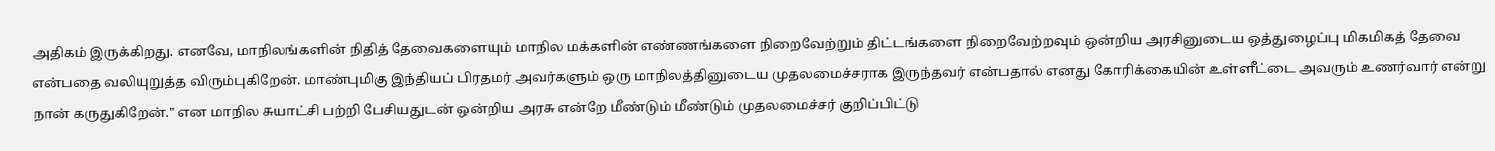அதிகம் இருக்கிறது. எனவே, மாநிலங்களின் நிதித் தேவைகளையும் மாநில மக்களின் எண்ணங்களை நிறைவேற்றும் திட்டங்களை நிறைவேற்றவும் ஒன்றிய அரசினுடைய ஒத்துழைப்பு மிகமிகத் தேவை என்பதை வலியுறுத்த விரும்புகிறேன். மாண்புமிகு இந்தியப் பிரதமர் அவர்களும் ஒரு மாநிலத்தினுடைய முதலமைச்சராக இருந்தவர் என்பதால் எனது கோரிக்கையின் உள்ளீட்டை அவரும் உணர்வார் என்று நான் கருதுகிறேன்." என மாநில சுயாட்சி பற்றி பேசியதுடன் ஒன்றிய அரசு என்றே மீண்டும் மீண்டும் முதலமைச்சர் குறிப்பிட்டு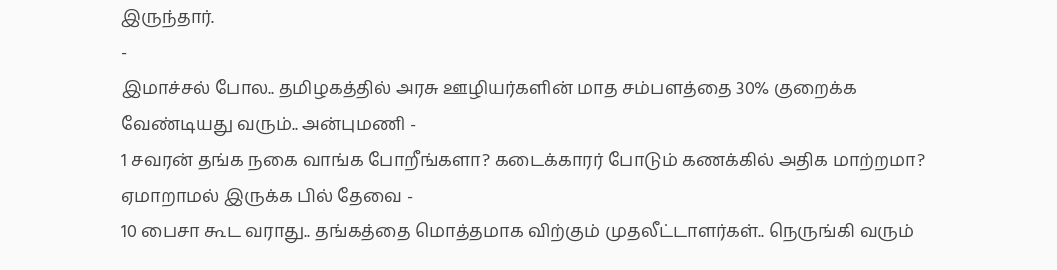இருந்தார்.
-
இமாச்சல் போல.. தமிழகத்தில் அரசு ஊழியர்களின் மாத சம்பளத்தை 30% குறைக்க வேண்டியது வரும்.. அன்புமணி -
1 சவரன் தங்க நகை வாங்க போறீங்களா? கடைக்காரர் போடும் கணக்கில் அதிக மாற்றமா? ஏமாறாமல் இருக்க பில் தேவை -
10 பைசா கூட வராது.. தங்கத்தை மொத்தமாக விற்கும் முதலீட்டாளர்கள்.. நெருங்கி வரும்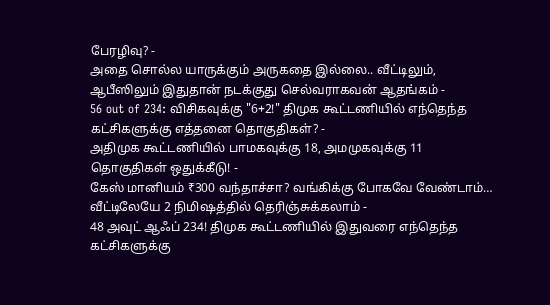பேரழிவு? -
அதை சொல்ல யாருக்கும் அருகதை இல்லை.. வீட்டிலும், ஆபீஸிலும் இதுதான் நடக்குது செல்வராகவன் ஆதங்கம் -
56 out of 234: விசிகவுக்கு "6+2!" திமுக கூட்டணியில் எந்தெந்த கட்சிகளுக்கு எத்தனை தொகுதிகள்? -
அதிமுக கூட்டணியில் பாமகவுக்கு 18, அமமுகவுக்கு 11 தொகுதிகள் ஒதுக்கீடு! -
கேஸ் மானியம் ₹300 வந்தாச்சா? வங்கிக்கு போகவே வேண்டாம்… வீட்டிலேயே 2 நிமிஷத்தில் தெரிஞ்சுக்கலாம் -
48 அவுட் ஆஃப் 234! திமுக கூட்டணியில் இதுவரை எந்தெந்த கட்சிகளுக்கு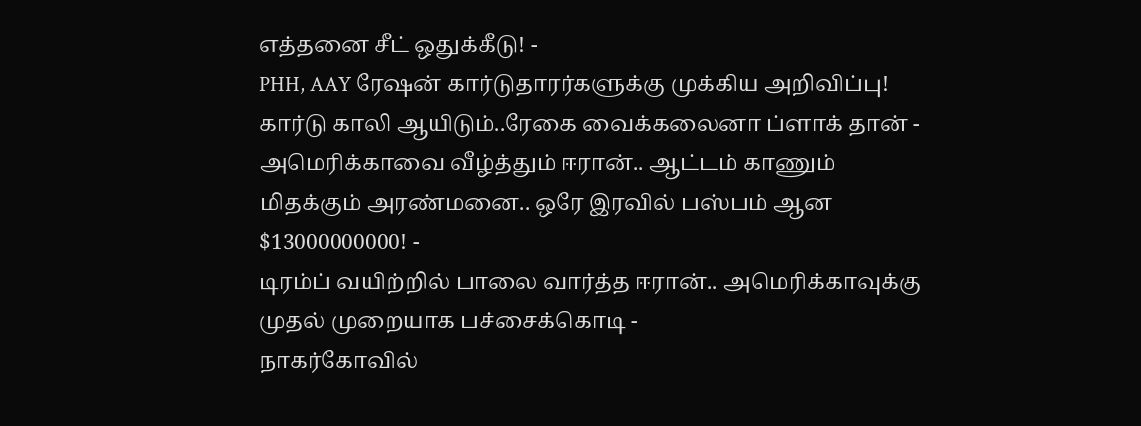எத்தனை சீட் ஒதுக்கீடு! -
PHH, AAY ரேஷன் கார்டுதாரர்களுக்கு முக்கிய அறிவிப்பு! கார்டு காலி ஆயிடும்..ரேகை வைக்கலைனா ப்ளாக் தான் -
அமெரிக்காவை வீழ்த்தும் ஈரான்.. ஆட்டம் காணும் மிதக்கும் அரண்மனை.. ஒரே இரவில் பஸ்பம் ஆன $13000000000! -
டிரம்ப் வயிற்றில் பாலை வார்த்த ஈரான்.. அமெரிக்காவுக்கு முதல் முறையாக பச்சைக்கொடி -
நாகர்கோவில்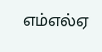எம்எல்ஏ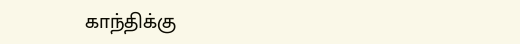காந்திக்கு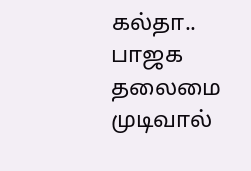கல்தா.. பாஜக தலைமை முடிவால்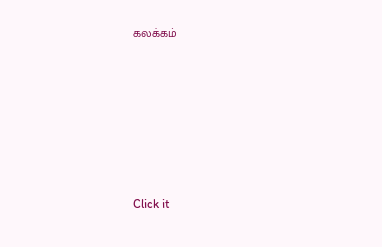கலக்கம்












Click it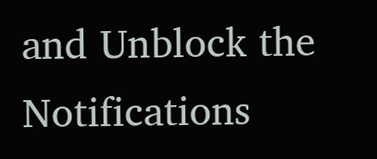and Unblock the Notifications